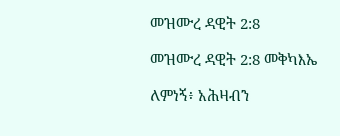መዝሙረ ዳዊት 2:8

መዝሙረ ዳዊት 2:8 መቅካእኤ

ለምነኝ፥ አሕዛብን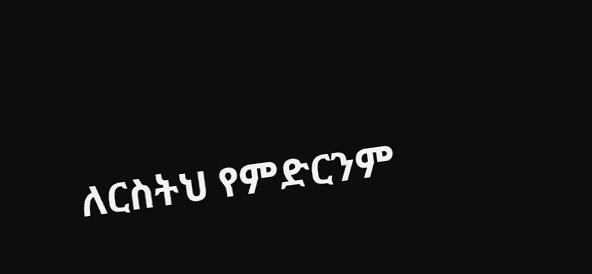ለርስትህ የምድርንም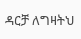ዳርቻ ለግዛትህ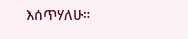እሰጥሃለሁ።